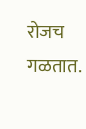रोजच गळतात.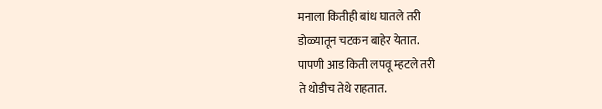मनाला कितीही बांध घातले तरी
डोळ्यातून चटकन बाहेर येतात.
पापणी आड किती लपवू म्हटले तरी
ते थोडीच तेथे राहतात.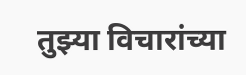तुझ्या विचारांच्या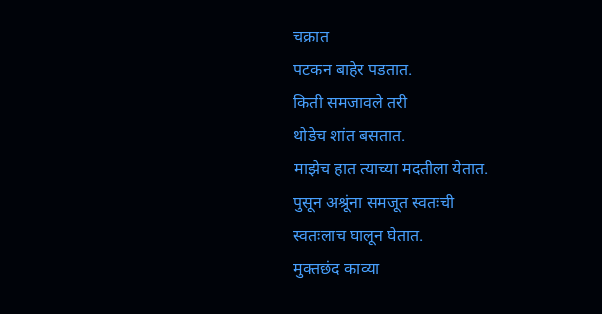चक्रात
पटकन बाहेर पडतात.
किती समजावले तरी
थोडेच शांत बसतात.
माझेच हात त्याच्या मदतीला येतात.
पुसून अश्रूंना समजूत स्वतःची
स्वतःलाच घालून घेतात.
मुक्तछंद काव्या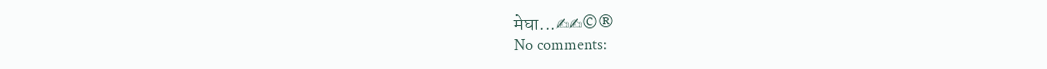मेघा...✍✍©®
No comments: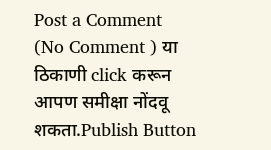Post a Comment
(No Comment ) या ठिकाणी click करून आपण समीक्षा नोंदवू शकता.Publish Button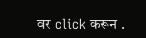वर click करून .